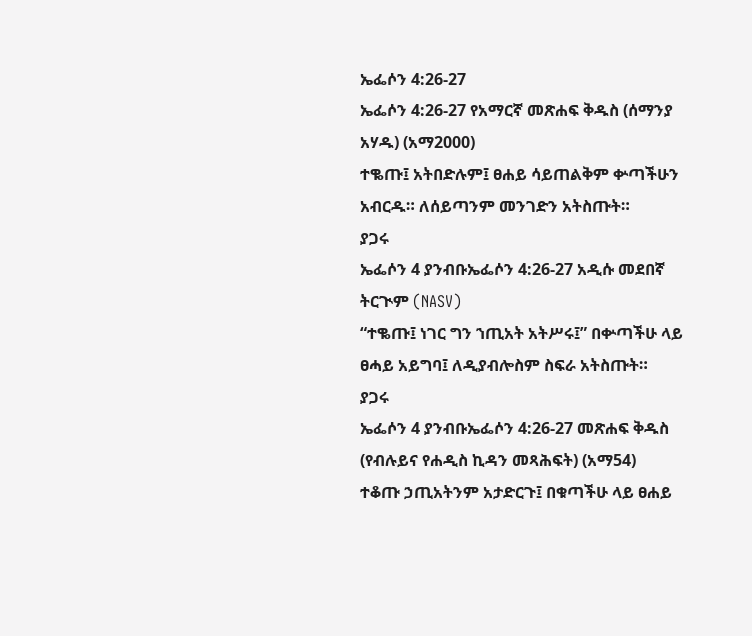ኤፌሶን 4:26-27
ኤፌሶን 4:26-27 የአማርኛ መጽሐፍ ቅዱስ (ሰማንያ አሃዱ) (አማ2000)
ተቈጡ፤ አትበድሉም፤ ፀሐይ ሳይጠልቅም ቍጣችሁን አብርዱ። ለሰይጣንም መንገድን አትስጡት።
ያጋሩ
ኤፌሶን 4 ያንብቡኤፌሶን 4:26-27 አዲሱ መደበኛ ትርጒም (NASV)
“ተቈጡ፤ ነገር ግን ኀጢአት አትሥሩ፤” በቍጣችሁ ላይ ፀሓይ አይግባ፤ ለዲያብሎስም ስፍራ አትስጡት።
ያጋሩ
ኤፌሶን 4 ያንብቡኤፌሶን 4:26-27 መጽሐፍ ቅዱስ (የብሉይና የሐዲስ ኪዳን መጻሕፍት) (አማ54)
ተቆጡ ኃጢአትንም አታድርጉ፤ በቁጣችሁ ላይ ፀሐይ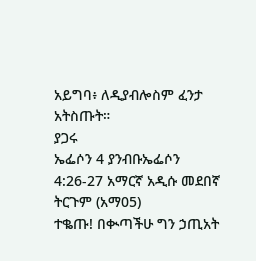አይግባ፥ ለዲያብሎስም ፈንታ አትስጡት።
ያጋሩ
ኤፌሶን 4 ያንብቡኤፌሶን 4:26-27 አማርኛ አዲሱ መደበኛ ትርጉም (አማ05)
ተቈጡ! በቊጣችሁ ግን ኃጢአት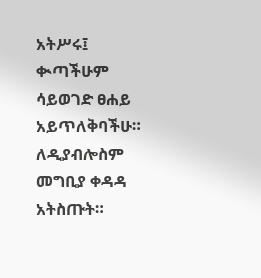አትሥሩ፤ ቊጣችሁም ሳይወገድ ፀሐይ አይጥለቅባችሁ። ለዲያብሎስም መግቢያ ቀዳዳ አትስጡት።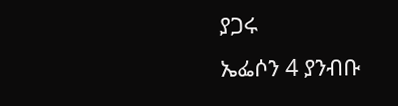ያጋሩ
ኤፌሶን 4 ያንብቡ